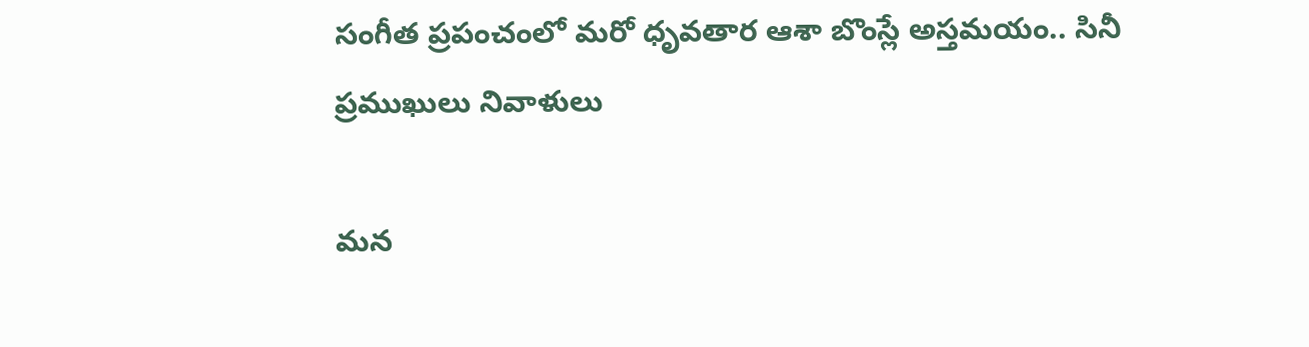సంగీత ప్రపంచంలో మరో ధృవతార ఆశా బొంస్లే అస్తమయం.. సినీ ప్రముఖులు నివాళులు

మన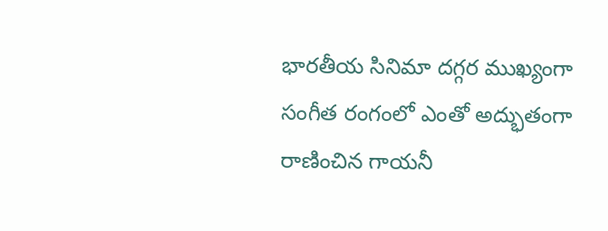భారతీయ సినిమా దగ్గర ముఖ్యంగా సంగీత రంగంలో ఎంతో అద్భుతంగా రాణించిన గాయనీ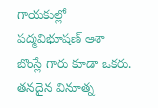గాయకుల్లో పద్మవిభూషణ్ ఆశా బొంస్లే గారు కూడా ఒకరు. తనదైన వినూత్న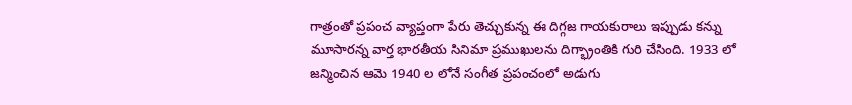గాత్రంతో ప్రపంచ వ్యాప్తంగా పేరు తెచ్చుకున్న ఈ దిగ్గజ గాయకురాలు ఇప్పుడు కన్ను మూసారన్న వార్త భారతీయ సినిమా ప్రముఖులను దిగ్భ్రాంతికి గురి చేసింది. 1933 లో జన్మించిన ఆమె 1940 ల లోనే సంగీత ప్రపంచంలో అడుగు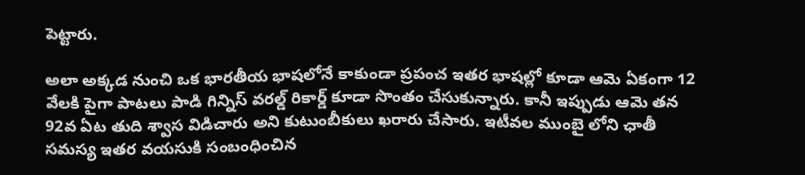పెట్టారు.

అలా అక్కడ నుంచి ఒక భారతీయ భాషలోనే కాకుండా ప్రపంచ ఇతర భాషల్లో కూడా ఆమె ఏకంగా 12 వేలకి పైగా పాటలు పాడి గిన్నిస్ వరల్డ్ రికార్డ్ కూడా సొంతం చేసుకున్నారు. కానీ ఇప్పుడు ఆమె తన 92వ ఏట తుది శ్వాస విడిచారు అని కుటుంబీకులు ఖరారు చేసారు. ఇటీవల ముంబై లోని ఛాతీ సమస్య ఇతర వయసుకి సంబంధించిన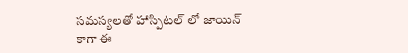సమస్యలతో హాస్పిటల్ లో జాయిన్ కాగా ఈ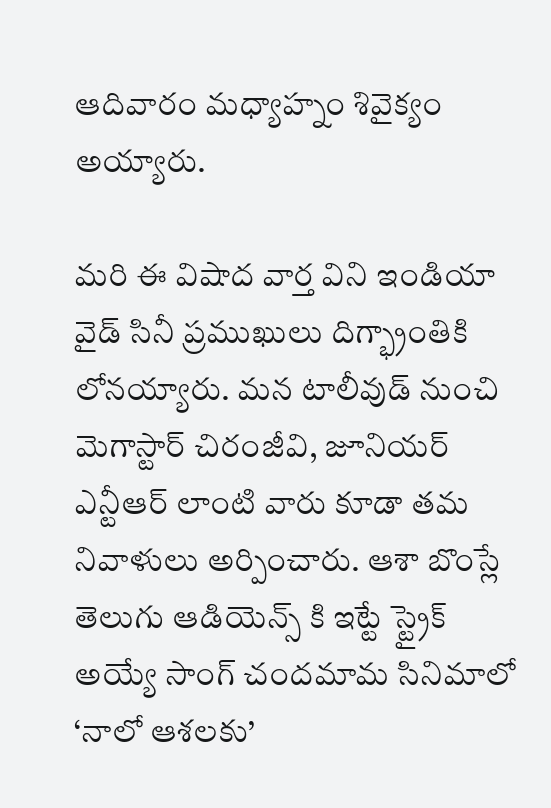ఆదివారం మధ్యాహ్నం శివైక్యం అయ్యారు.

మరి ఈ విషాద వార్త విని ఇండియా వైడ్ సినీ ప్రముఖులు దిగ్భ్రాంతికి లోనయ్యారు. మన టాలీవుడ్ నుంచి మెగాస్టార్ చిరంజీవి, జూనియర్ ఎన్టీఆర్ లాంటి వారు కూడా తమ నివాళులు అర్పించారు. ఆశా బొంస్లే తెలుగు ఆడియెన్స్ కి ఇట్టే స్ట్రైక్ అయ్యే సాంగ్ చందమామ సినిమాలో ‘నాలో ఆశలకు’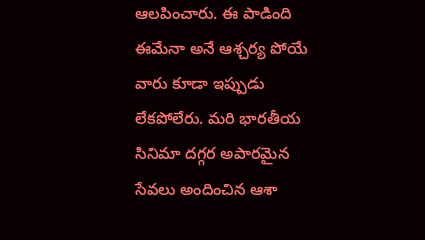ఆలపించారు. ఈ పాడింది ఈమేనా అనే ఆశ్చర్య పోయే వారు కూడా ఇప్పుడు లేకపోలేరు. మరి భారతీయ సినిమా దగ్గర అపారమైన సేవలు అందించిన ఆశా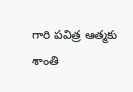గారి పవిత్ర ఆత్మకు శాంతి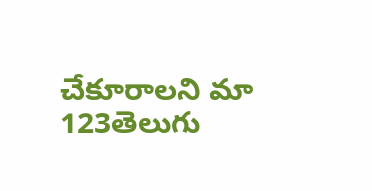చేకూరాలని మా 123తెలుగు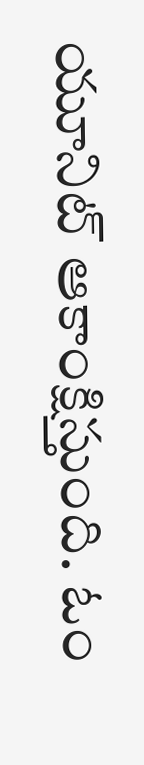యూనిట్ ఆకాంక్షిస్తుంది. ఓం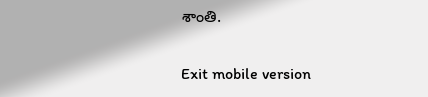శాంతి.

Exit mobile version